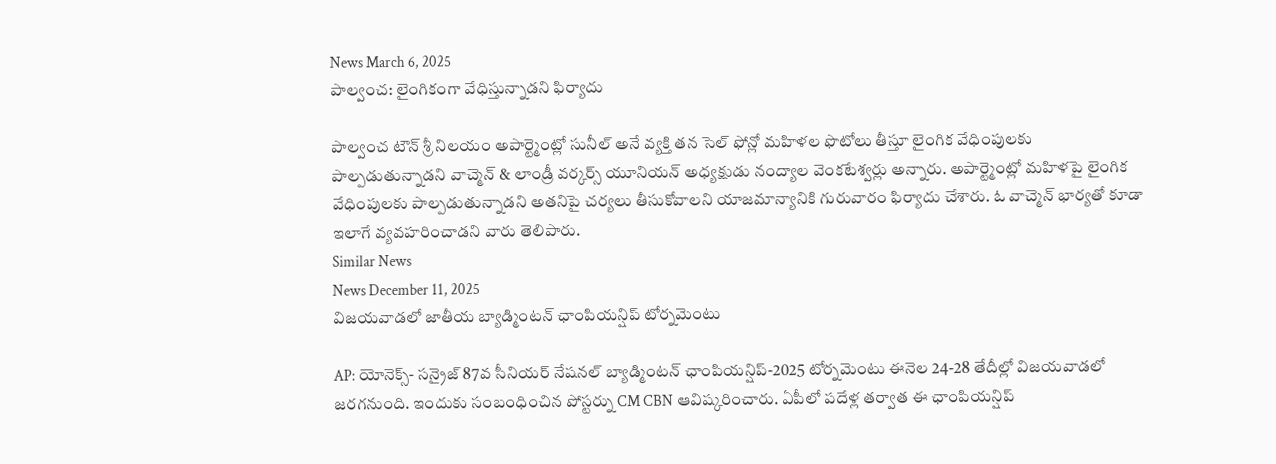News March 6, 2025
పాల్వంచ: లైంగికంగా వేధిస్తున్నాడని ఫిర్యాదు

పాల్వంచ టౌన్ శ్రీ నిలయం అపార్ట్మెంట్లో సునీల్ అనే వ్యక్తి తన సెల్ ఫోన్లో మహిళల ఫొటోలు తీస్తూ లైంగిక వేధింపులకు పాల్పడుతున్నాడని వాచ్మెన్ & లాండ్రీ వర్కర్స్ యూనియన్ అధ్యక్షుడు నంద్యాల వెంకటేశ్వర్లు అన్నారు. అపార్ట్మెంట్లో మహిళపై లైంగిక వేధింపులకు పాల్పడుతున్నాడని అతనిపై చర్యలు తీసుకోవాలని యాజమాన్యానికి గురువారం ఫిర్యాదు చేశారు. ఓ వాచ్మెన్ భార్యతో కూడా ఇలాగే వ్యవహరించాడని వారు తెలిపారు.
Similar News
News December 11, 2025
విజయవాడలో జాతీయ బ్యాడ్మింటన్ ఛాంపియన్షిప్ టోర్నమెంటు

AP: యోనెక్స్- సన్రైజ్ 87వ సీనియర్ నేషనల్ బ్యాడ్మింటన్ ఛాంపియన్షిప్-2025 టోర్నమెంటు ఈనెల 24-28 తేదీల్లో విజయవాడలో జరగనుంది. ఇందుకు సంబంధించిన పోస్టర్ను CM CBN ఆవిష్కరించారు. ఏపీలో పదేళ్ల తర్వాత ఈ ఛాంపియన్షిప్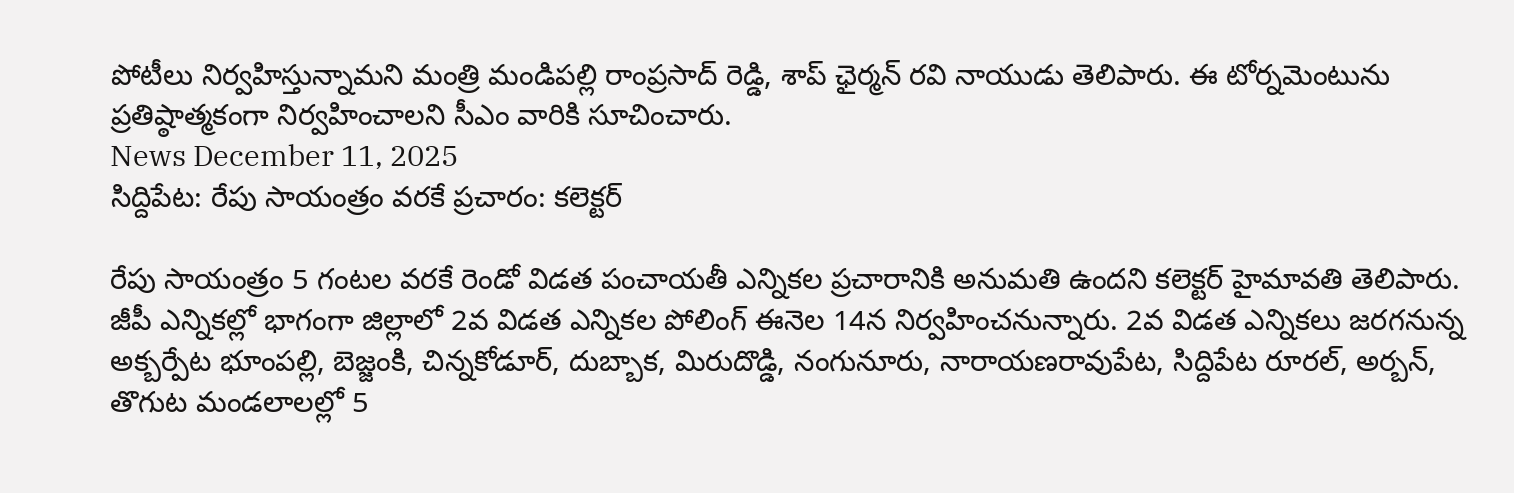పోటీలు నిర్వహిస్తున్నామని మంత్రి మండిపల్లి రాంప్రసాద్ రెడ్డి, శాప్ ఛైర్మన్ రవి నాయుడు తెలిపారు. ఈ టోర్నమెంటును ప్రతిష్ఠాత్మకంగా నిర్వహించాలని సీఎం వారికి సూచించారు.
News December 11, 2025
సిద్దిపేట: రేపు సాయంత్రం వరకే ప్రచారం: కలెక్టర్

రేపు సాయంత్రం 5 గంటల వరకే రెండో విడత పంచాయతీ ఎన్నికల ప్రచారానికి అనుమతి ఉందని కలెక్టర్ హైమావతి తెలిపారు. జీపీ ఎన్నికల్లో భాగంగా జిల్లాలో 2వ విడత ఎన్నికల పోలింగ్ ఈనెల 14న నిర్వహించనున్నారు. 2వ విడత ఎన్నికలు జరగనున్న అక్బర్పేట భూంపల్లి, బెజ్జంకి, చిన్నకోడూర్, దుబ్బాక, మిరుదొడ్డి, నంగునూరు, నారాయణరావుపేట, సిద్దిపేట రూరల్, అర్బన్, తొగుట మండలాలల్లో 5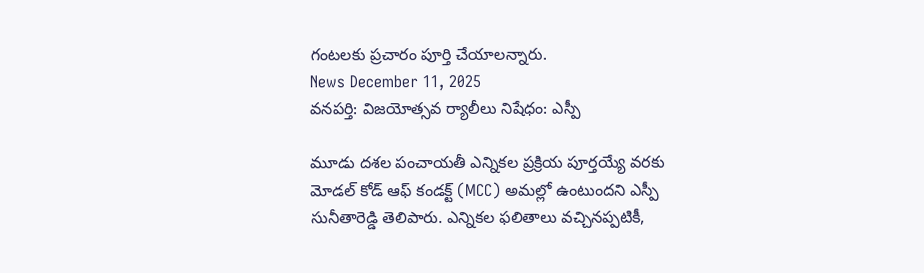గంటలకు ప్రచారం పూర్తి చేయాలన్నారు.
News December 11, 2025
వనపర్తి: విజయోత్సవ ర్యాలీలు నిషేధం: ఎస్పీ

మూడు దశల పంచాయతీ ఎన్నికల ప్రక్రియ పూర్తయ్యే వరకు మోడల్ కోడ్ ఆఫ్ కండక్ట్ (MCC) అమల్లో ఉంటుందని ఎస్పీ సునీతారెడ్డి తెలిపారు. ఎన్నికల ఫలితాలు వచ్చినప్పటికీ,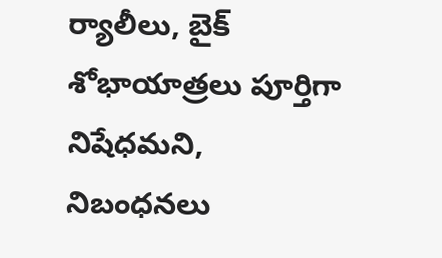ర్యాలీలు, బైక్ శోభాయాత్రలు పూర్తిగా నిషేధమని, నిబంధనలు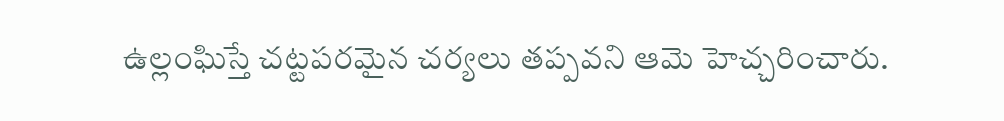ఉల్లంఘిస్తే చట్టపరమైన చర్యలు తప్పవని ఆమె హెచ్చరించారు.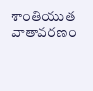శాంతియుత వాతావరణం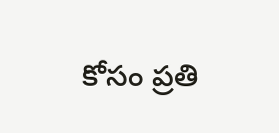కోసం ప్రతి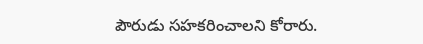పౌరుడు సహకరించాలని కోరారు.